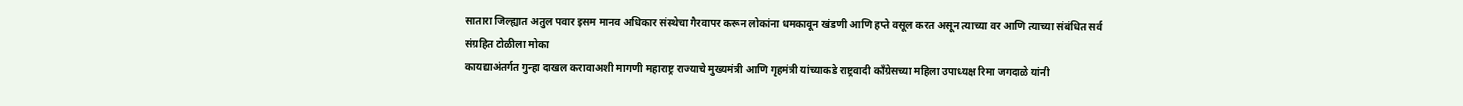सातारा जिल्ह्यात अतुल पवार इसम मानव अधिकार संस्थेचा गैरवापर करून लोकांना धमकावून खंडणी आणि हप्ते वसूल करत असून त्याच्या वर आणि त्याच्या संबंधित सर्व संग्रहित टोळीला मोका
कायद्याअंतर्गत गुन्हा दाखल करावाअशी मागणी महाराष्ट्र राज्याचे मुख्यमंत्री आणि गृहमंत्री यांच्याकडे राष्ट्रवादी काँग्रेसच्या महिला उपाध्यक्ष रिमा जगदाळे यांनी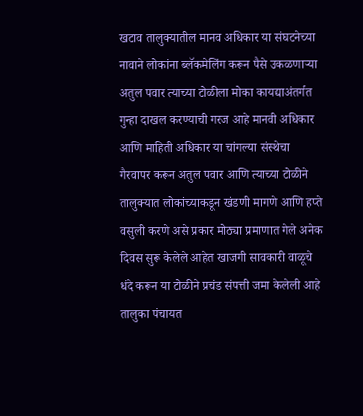खटाव तालुक्यातील मानव अधिकार या संघटनेच्या नावाने लोकांना ब्लॅकमेलिंग करून पैसे उकळणाऱ्या अतुल पवार त्याच्या टोळीला मोका कायद्याअंतर्गत गुन्हा दाखल करण्याची गरज आहे मानवी अधिकार आणि माहिती अधिकार या चांगल्या संस्थेचा गैरवापर करून अतुल पवार आणि त्याच्या टोळीने तालुक्यात लोकांच्याकडून खंडणी मागणे आणि हप्ते वसुली करणे असे प्रकार मोठ्या प्रमाणात गेले अनेक दिवस सुरू केलेले आहेत खाजगी सावकारी वाळूचे धंदे करून या टोळीने प्रचंड संपत्ती जमा केलेली आहे तालुका पंचायत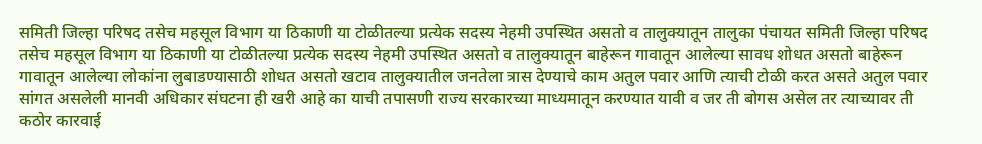समिती जिल्हा परिषद तसेच महसूल विभाग या ठिकाणी या टोळीतल्या प्रत्येक सदस्य नेहमी उपस्थित असतो व तालुक्यातून तालुका पंचायत समिती जिल्हा परिषद तसेच महसूल विभाग या ठिकाणी या टोळीतल्या प्रत्येक सदस्य नेहमी उपस्थित असतो व तालुक्यातून बाहेरून गावातून आलेल्या सावध शोधत असतो बाहेरून गावातून आलेल्या लोकांना लुबाडण्यासाठी शोधत असतो खटाव तालुक्यातील जनतेला त्रास देण्याचे काम अतुल पवार आणि त्याची टोळी करत असते अतुल पवार सांगत असलेली मानवी अधिकार संघटना ही खरी आहे का याची तपासणी राज्य सरकारच्या माध्यमातून करण्यात यावी व जर ती बोगस असेल तर त्याच्यावर ती कठोर कारवाई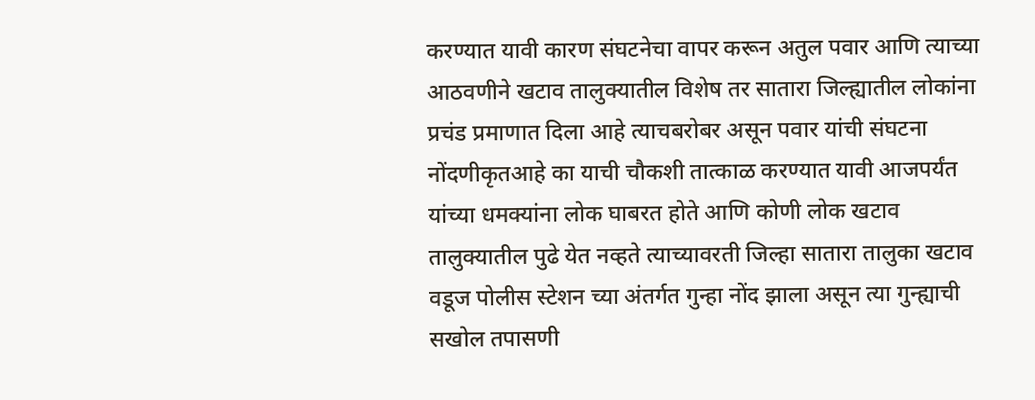करण्यात यावी कारण संघटनेचा वापर करून अतुल पवार आणि त्याच्या आठवणीने खटाव तालुक्यातील विशेष तर सातारा जिल्ह्यातील लोकांना प्रचंड प्रमाणात दिला आहे त्याचबरोबर असून पवार यांची संघटना नोंदणीकृतआहे का याची चौकशी तात्काळ करण्यात यावी आजपर्यंत यांच्या धमक्यांना लोक घाबरत होते आणि कोणी लोक खटाव तालुक्यातील पुढे येत नव्हते त्याच्यावरती जिल्हा सातारा तालुका खटाव वडूज पोलीस स्टेशन च्या अंतर्गत गुन्हा नोंद झाला असून त्या गुन्ह्याची सखोल तपासणी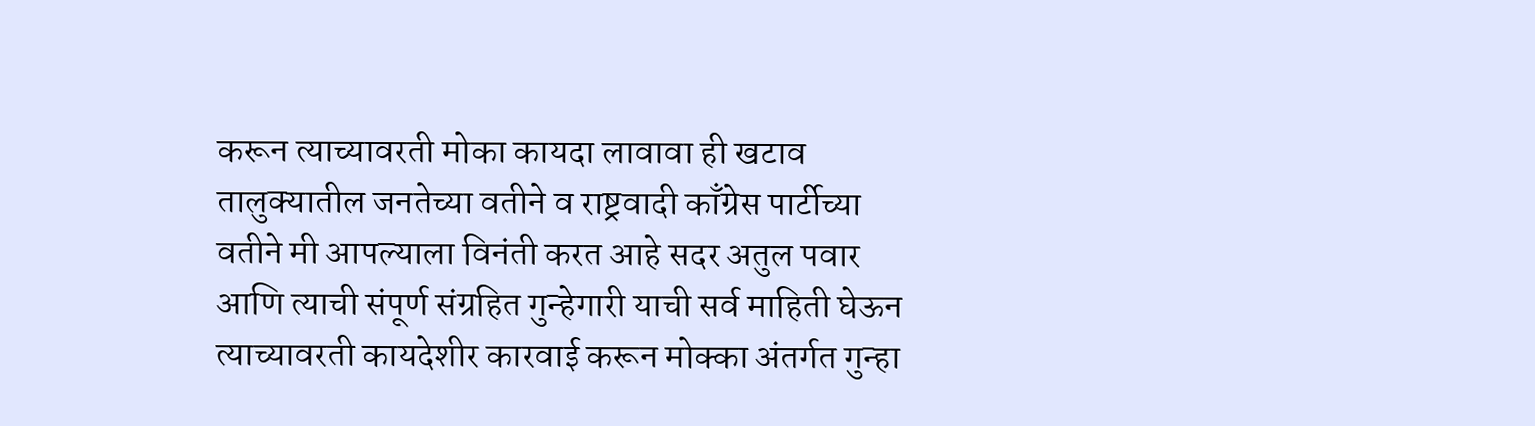करून त्याच्यावरती मोका कायदा लावावा ही खटाव तालुक्यातील जनतेच्या वतीने व राष्ट्रवादी काँग्रेस पार्टीच्या वतीने मी आपल्याला विनंती करत आहे सदर अतुल पवार आणि त्याची संपूर्ण संग्रहित गुन्हेगारी याची सर्व माहिती घेऊन त्याच्यावरती कायदेशीर कारवाई करून मोक्का अंतर्गत गुन्हा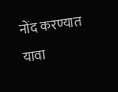नोंद करण्यात यावा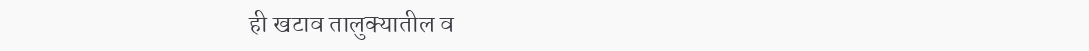ही खटाव तालुक्यातील व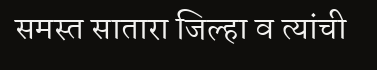समस्त सातारा जिल्हा व त्यांची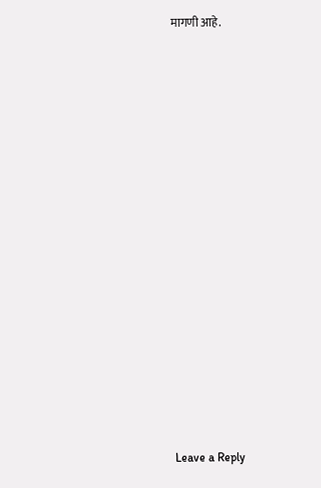मागणी आहे.
















Leave a Reply